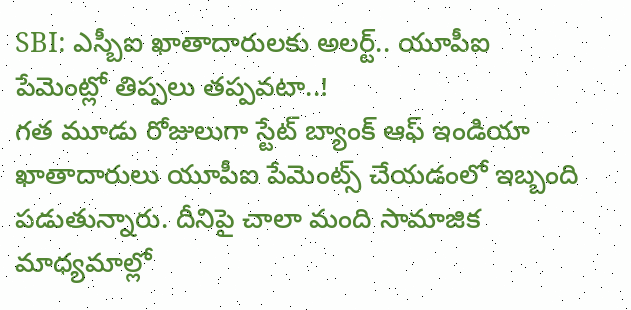SBI: ఎస్బీఐ ఖాతాదారులకు అలర్ట్.. యూపీఐ పేమెంట్లో తిప్పలు తప్పవటా..!
గత మూడు రోజులుగా స్టేట్ బ్యాంక్ ఆఫ్ ఇండియా ఖాతాదారులు యూపీఐ పేమెంట్స్ చేయడంలో ఇబ్బంది పడుతున్నారు. దీనిపై చాలా మంది సామాజిక మాధ్యమాల్లో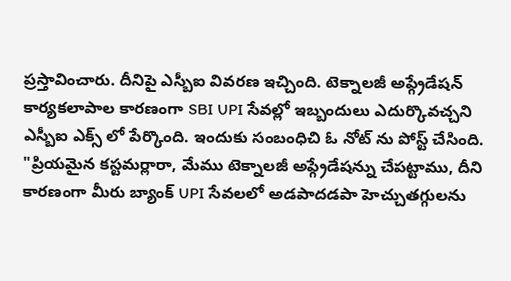ప్రస్తావించారు. దీనిపై ఎస్బీఐ వివరణ ఇచ్చింది. టెక్నాలజీ అప్గ్రేడేషన్ కార్యకలాపాల కారణంగా SBI UPI సేవల్లో ఇబ్బందులు ఎదుర్కొవచ్చని ఎస్బీఐ ఎక్స్ లో పేర్కొంది. ఇందుకు సంబంధిచి ఓ నోట్ ను పోస్ట్ చేసింది.
"ప్రియమైన కస్టమర్లారా, మేము టెక్నాలజీ అప్గ్రేడేషన్ను చేపట్టాము, దీని కారణంగా మీరు బ్యాంక్ UPI సేవలలో అడపాదడపా హెచ్చుతగ్గులను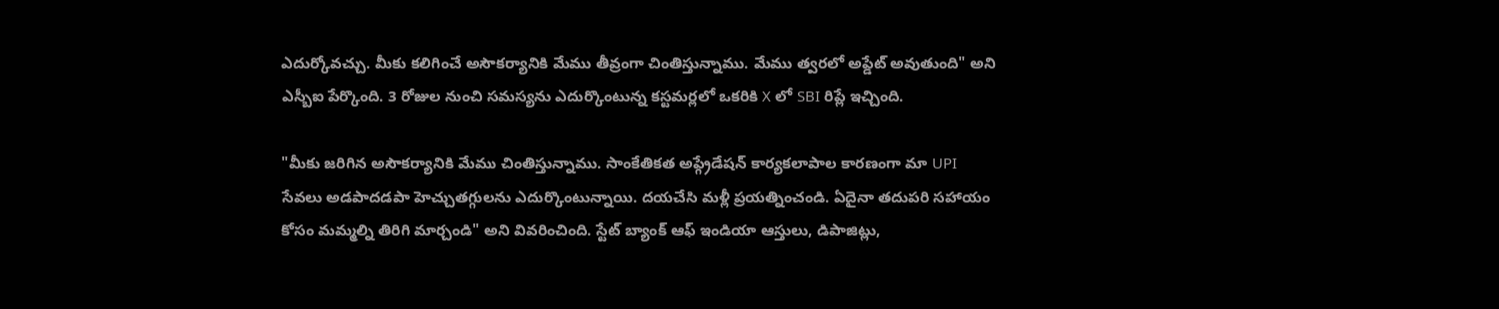ఎదుర్కోవచ్చు. మీకు కలిగించే అసౌకర్యానికి మేము తీవ్రంగా చింతిస్తున్నాము. మేము త్వరలో అప్డేట్ అవుతుంది" అని ఎస్బీఐ పేర్కొంది. 3 రోజుల నుంచి సమస్యను ఎదుర్కొంటున్న కస్టమర్లలో ఒకరికి X లో SBI రిప్లే ఇచ్చింది.

"మీకు జరిగిన అసౌకర్యానికి మేము చింతిస్తున్నాము. సాంకేతికత అప్గ్రేడేషన్ కార్యకలాపాల కారణంగా మా UPI సేవలు అడపాదడపా హెచ్చుతగ్గులను ఎదుర్కొంటున్నాయి. దయచేసి మళ్లీ ప్రయత్నించండి. ఏదైనా తదుపరి సహాయం కోసం మమ్మల్ని తిరిగి మార్చండి" అని వివరించింది. స్టేట్ బ్యాంక్ ఆఫ్ ఇండియా ఆస్తులు, డిపాజిట్లు,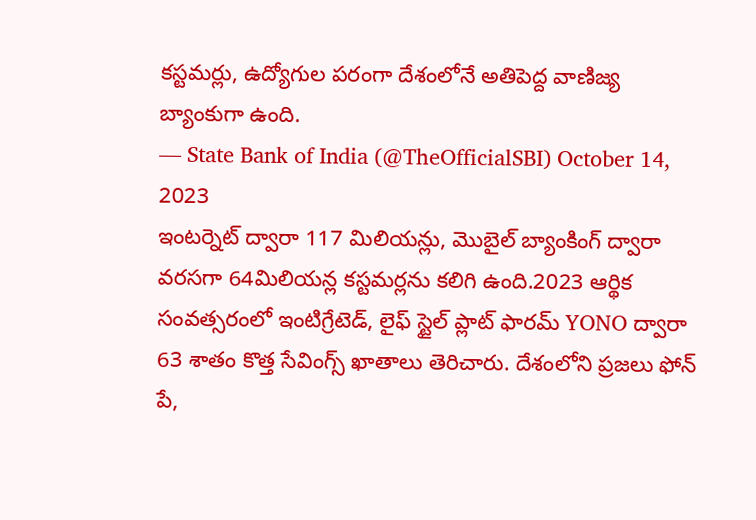కస్టమర్లు, ఉద్యోగుల పరంగా దేశంలోనే అతిపెద్ద వాణిజ్య బ్యాంకుగా ఉంది.
— State Bank of India (@TheOfficialSBI) October 14, 2023
ఇంటర్నెట్ ద్వారా 117 మిలియన్లు, మొబైల్ బ్యాంకింగ్ ద్వారా వరసగా 64మిలియన్ల కస్టమర్లను కలిగి ఉంది.2023 ఆర్థిక సంవత్సరంలో ఇంటిగ్రేటెడ్, లైఫ్ స్టైల్ ప్లాట్ ఫారమ్ YONO ద్వారా 63 శాతం కొత్త సేవింగ్స్ ఖాతాలు తెరిచారు. దేశంలోని ప్రజలు ఫోన్ పే,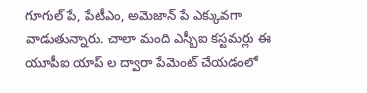గూగుల్ పే, పేటీఎం, అమెజాన్ పే ఎక్కువగా వాడుతున్నారు. చాలా మంది ఎస్బీఐ కస్టమర్లు ఈ యూపీఐ యాప్ ల ద్వారా పేమెంట్ చేయడంలో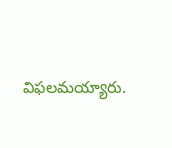విఫలమయ్యారు.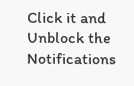Click it and Unblock the Notifications